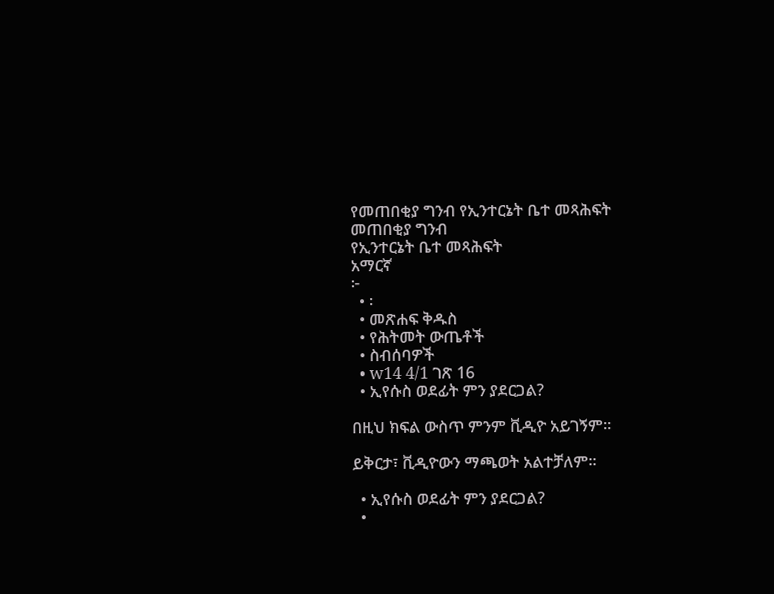የመጠበቂያ ግንብ የኢንተርኔት ቤተ መጻሕፍት
መጠበቂያ ግንብ
የኢንተርኔት ቤተ መጻሕፍት
አማርኛ
፦
  • ፡
  • መጽሐፍ ቅዱስ
  • የሕትመት ውጤቶች
  • ስብሰባዎች
  • w14 4/1 ገጽ 16
  • ኢየሱስ ወደፊት ምን ያደርጋል?

በዚህ ክፍል ውስጥ ምንም ቪዲዮ አይገኝም።

ይቅርታ፣ ቪዲዮውን ማጫወት አልተቻለም።

  • ኢየሱስ ወደፊት ምን ያደርጋል?
  •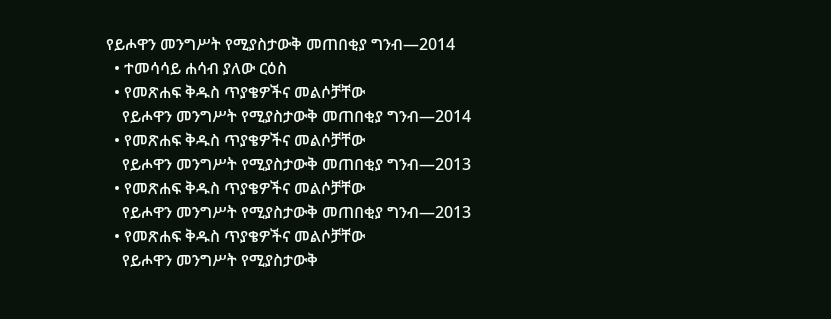የይሖዋን መንግሥት የሚያስታውቅ መጠበቂያ ግንብ—2014
  • ተመሳሳይ ሐሳብ ያለው ርዕስ
  • የመጽሐፍ ቅዱስ ጥያቄዎችና መልሶቻቸው
    የይሖዋን መንግሥት የሚያስታውቅ መጠበቂያ ግንብ—2014
  • የመጽሐፍ ቅዱስ ጥያቄዎችና መልሶቻቸው
    የይሖዋን መንግሥት የሚያስታውቅ መጠበቂያ ግንብ—2013
  • የመጽሐፍ ቅዱስ ጥያቄዎችና መልሶቻቸው
    የይሖዋን መንግሥት የሚያስታውቅ መጠበቂያ ግንብ—2013
  • የመጽሐፍ ቅዱስ ጥያቄዎችና መልሶቻቸው
    የይሖዋን መንግሥት የሚያስታውቅ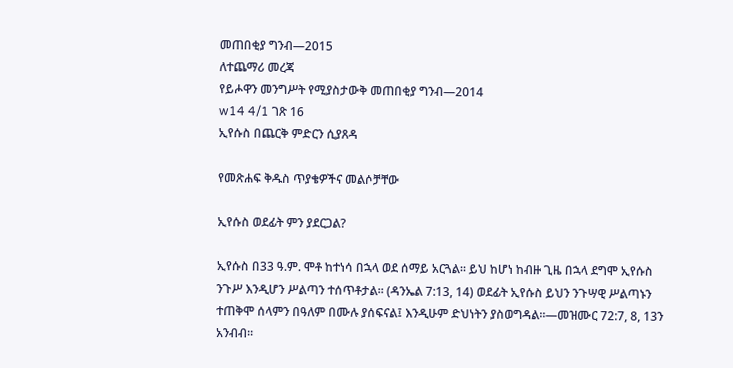መጠበቂያ ግንብ—2015
ለተጨማሪ መረጃ
የይሖዋን መንግሥት የሚያስታውቅ መጠበቂያ ግንብ—2014
w14 4/1 ገጽ 16
ኢየሱስ በጨርቅ ምድርን ሲያጸዳ

የመጽሐፍ ቅዱስ ጥያቄዎችና መልሶቻቸው

ኢየሱስ ወደፊት ምን ያደርጋል?

ኢየሱስ በ33 ዓ.ም. ሞቶ ከተነሳ በኋላ ወደ ሰማይ አርጓል። ይህ ከሆነ ከብዙ ጊዜ በኋላ ደግሞ ኢየሱስ ንጉሥ እንዲሆን ሥልጣን ተሰጥቶታል። (ዳንኤል 7:13, 14) ወደፊት ኢየሱስ ይህን ንጉሣዊ ሥልጣኑን ተጠቅሞ ሰላምን በዓለም በሙሉ ያሰፍናል፤ እንዲሁም ድህነትን ያስወግዳል።—መዝሙር 72:7, 8, 13ን አንብብ።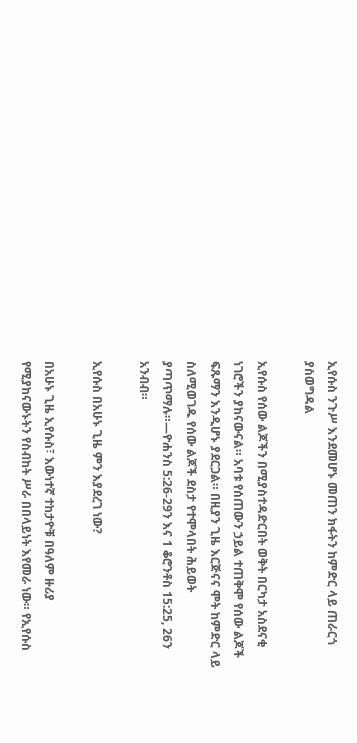ኢየሱስ ንጉሥ እንደመሆኑ መጠን ክፋትን ከምድር ላይ ጠራርጎ ያስወግዳል

ኢየሱስ የሰው ልጆችን በሚያስተዳድርበት ወቅት በርካታ አስደናቂ ነገሮችን ያከናውናል። አባቱ የሰጠውን ኃይል ተጠቅሞ የሰው ልጆች ፍጹማን እንዲሆኑ ያደርጋል። በዚያን ጊዜ እርጅናና ሞት ከምድር ላይ ስለሚወገዱ የሰው ልጆች ደስታ የተሞላበት ሕይወት ያጣጥማሉ።—ዮሐንስ 5:26-29ን እና 1 ቆሮንቶስ 15:25, 26ን አንብብ።

ኢየሱስ በአሁኑ ጊዜ ምን እያደረገ ነው?

በአሁኑ ጊዜ ኢየሱስ፣ እውነተኛ ተከታዮቹ በዓለም ዙሪያ የሚያከናውኑትን የስብከት ሥራ በበላይነት እየመራ ነው። የኢየሱስ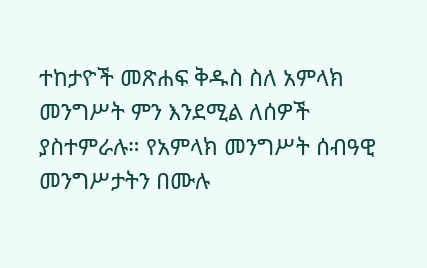ተከታዮች መጽሐፍ ቅዱስ ስለ አምላክ መንግሥት ምን እንደሚል ለሰዎች ያስተምራሉ። የአምላክ መንግሥት ሰብዓዊ መንግሥታትን በሙሉ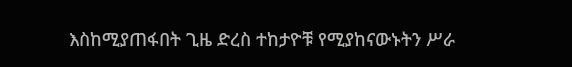እስከሚያጠፋበት ጊዜ ድረስ ተከታዮቹ የሚያከናውኑትን ሥራ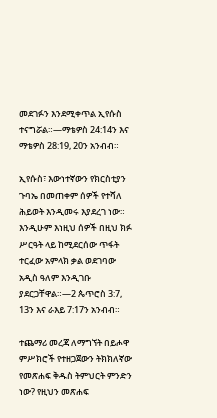መደገፉን እንደሚቀጥል ኢየሱስ ተናግሯል።—ማቴዎስ 24:14ን እና ማቴዎስ 28:19, 20ን አንብብ።

ኢየሱስ፣ እውነተኛውን የክርስቲያን ጉባኤ በመጠቀም ሰዎች የተሻለ ሕይወት እንዲመሩ እያደረገ ነው። እንዲሁም እነዚህ ሰዎች በዚህ ክፉ ሥርዓት ላይ ከሚደርሰው ጥፋት ተርፈው አምላክ ቃል ወደገባው አዲስ ዓለም እንዲገቡ ያደርጋቸዋል።—2 ጴጥሮስ 3:7, 13ን እና ራእይ 7:17ን አንብብ።

ተጨማሪ መረጃ ለማግኘት በይሖዋ ምሥክሮች የተዘጋጀውን ትክክለኛው የመጽሐፍ ቅዱስ ትምህርት ምንድን ነው? የዚህን መጽሐፍ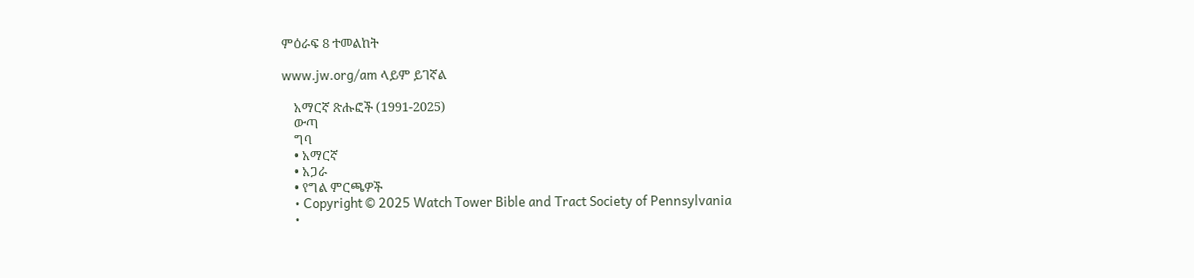ምዕራፍ 8 ተመልከት

www.jw.org/am ላይም ይገኛል

    አማርኛ ጽሑፎች (1991-2025)
    ውጣ
    ግባ
    • አማርኛ
    • አጋራ
    • የግል ምርጫዎች
    • Copyright © 2025 Watch Tower Bible and Tract Society of Pennsylvania
    •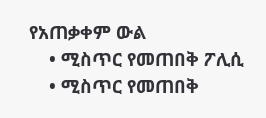የአጠቃቀም ውል
    • ሚስጥር የመጠበቅ ፖሊሲ
    • ሚስጥር የመጠበቅ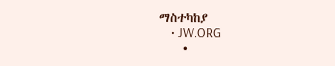ማስተካከያ
    • JW.ORG
    •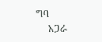ግባ
    አጋራ